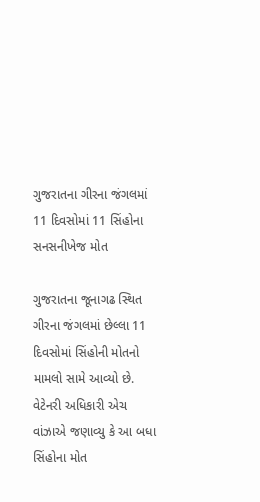ગુજરાતના ગીરના જંગલમાં 11 દિવસોમાં 11 સિંહોના સનસનીખેજ મોત

ગુજરાતના જૂનાગઢ સ્થિત ગીરના જંગલમાં છેલ્લા 11 દિવસોમાં સિંહોની મોતનો મામલો સામે આવ્યો છે. વેટેનરી અધિકારી એચ વાંઝાએ જણાવ્યુ કે આ બધા સિંહોના મોત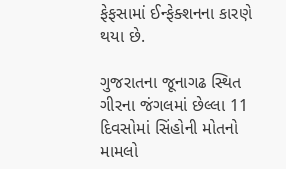ફેફસામાં ઈન્ફેક્શનના કારણે થયા છે.

ગુજરાતના જૂનાગઢ સ્થિત ગીરના જંગલમાં છેલ્લા 11 દિવસોમાં સિંહોની મોતનો મામલો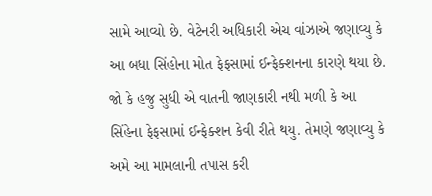સામે આવ્યો છે. વેટેનરી અધિકારી એચ વાંઝાએ જણાવ્યુ કે આ બધા સિંહોના મોત ફેફસામાં ઈન્ફેક્શનના કારણે થયા છે. જો કે હજુ સુધી એ વાતની જાણકારી નથી મળી કે આ સિંહેના ફેફસામાં ઈન્ફેક્શન કેવી રીતે થયુ. તેમણે જણાવ્યુ કે અમે આ મામલાની તપાસ કરી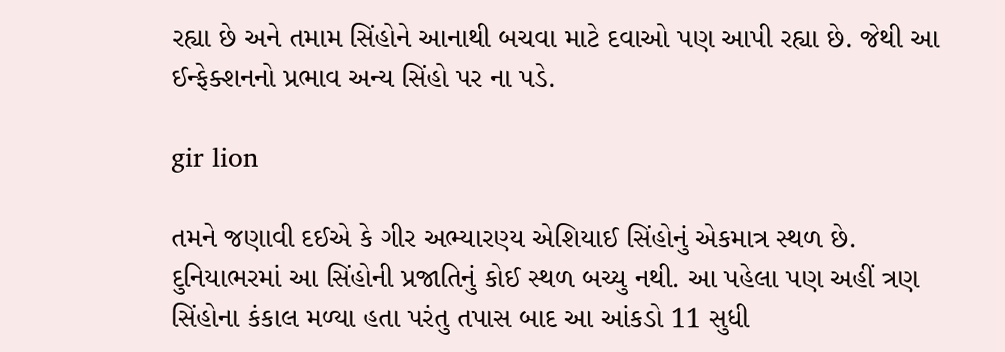રહ્યા છે અને તમામ સિંહોને આનાથી બચવા માટે દવાઓ પણ આપી રહ્યા છે. જેથી આ ઈન્ફેક્શનનો પ્રભાવ અન્ય સિંહો પર ના પડે.

gir lion

તમને જણાવી દઈએ કે ગીર અભ્યારણ્ય એશિયાઈ સિંહોનું એકમાત્ર સ્થળ છે. દુનિયાભરમાં આ સિંહોની પ્રજાતિનું કોઈ સ્થળ બચ્યુ નથી. આ પહેલા પણ અહીં ત્રણ સિંહોના કંકાલ મળ્યા હતા પરંતુ તપાસ બાદ આ આંકડો 11 સુધી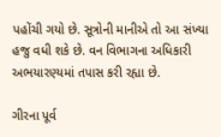પહોંચી ગયો છે. સૂત્રોની માનીએ તો આ સંખ્યા હજુ વધી શકે છે. વન વિભાગના અધિકારી અભયારણ્યમાં તપાસ કરી રહ્યા છે.

ગીરના પૂર્વ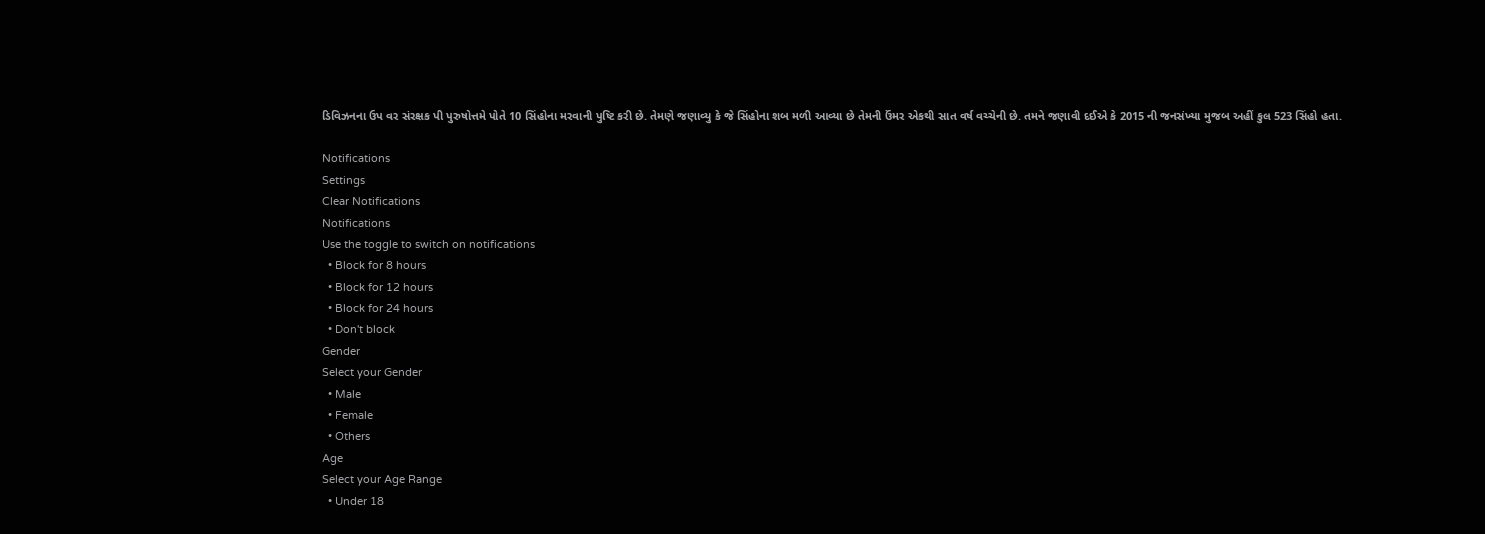ડિવિઝનના ઉપ વર સંરક્ષક પી પુરુષોત્તમે પોતે 10 સિંહોના મરવાની પુષ્ટિ કરી છે. તેમણે જણાવ્યુ કે જે સિંહોના શબ મળી આવ્યા છે તેમની ઉંમર એકથી સાત વર્ષ વચ્ચેની છે. તમને જણાવી દઈએ કે 2015 ની જનસંખ્યા મુજબ અહીં કુલ 523 સિંહો હતા.

Notifications
Settings
Clear Notifications
Notifications
Use the toggle to switch on notifications
  • Block for 8 hours
  • Block for 12 hours
  • Block for 24 hours
  • Don't block
Gender
Select your Gender
  • Male
  • Female
  • Others
Age
Select your Age Range
  • Under 18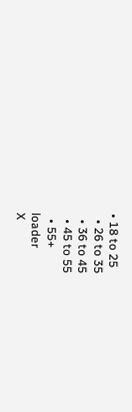• 18 to 25
  • 26 to 35
  • 36 to 45
  • 45 to 55
  • 55+
loader
X